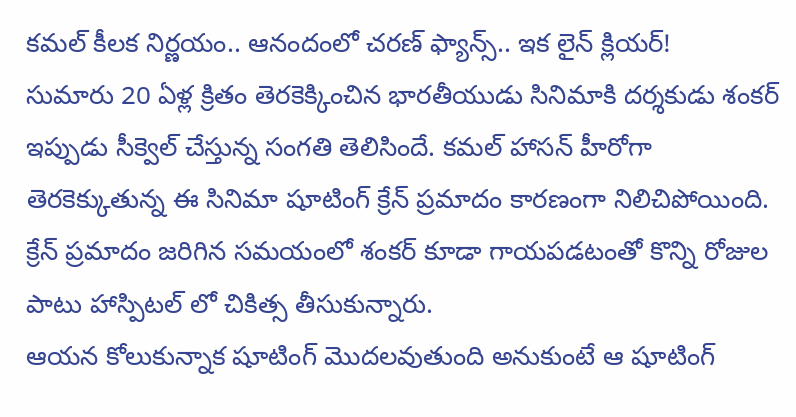కమల్ కీలక నిర్ణయం.. ఆనందంలో చరణ్ ఫ్యాన్స్.. ఇక లైన్ క్లియర్!
సుమారు 20 ఏళ్ల క్రితం తెరకెక్కించిన భారతీయుడు సినిమాకి దర్శకుడు శంకర్ ఇప్పుడు సీక్వెల్ చేస్తున్న సంగతి తెలిసిందే. కమల్ హాసన్ హీరోగా తెరకెక్కుతున్న ఈ సినిమా షూటింగ్ క్రేన్ ప్రమాదం కారణంగా నిలిచిపోయింది. క్రేన్ ప్రమాదం జరిగిన సమయంలో శంకర్ కూడా గాయపడటంతో కొన్ని రోజుల పాటు హాస్పిటల్ లో చికిత్స తీసుకున్నారు.
ఆయన కోలుకున్నాక షూటింగ్ మొదలవుతుంది అనుకుంటే ఆ షూటింగ్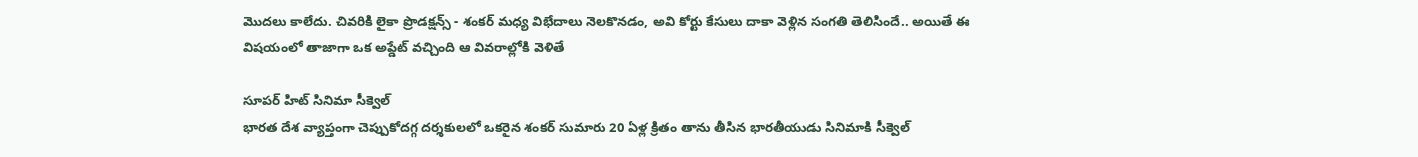మొదలు కాలేదు. చివరికి లైకా ప్రొడక్షన్స్ - శంకర్ మధ్య విభేదాలు నెలకొనడం, అవి కోర్టు కేసులు దాకా వెళ్లిన సంగతి తెలిసిందే.. అయితే ఈ విషయంలో తాజాగా ఒక అప్డేట్ వచ్చింది ఆ వివరాల్లోకి వెళితే

సూపర్ హిట్ సినిమా సీక్వెల్
భారత దేశ వ్యాప్తంగా చెప్పుకోదగ్గ దర్శకులలో ఒకరైన శంకర్ సుమారు 20 ఏళ్ల క్రితం తాను తీసిన భారతీయుడు సినిమాకి సీక్వెల్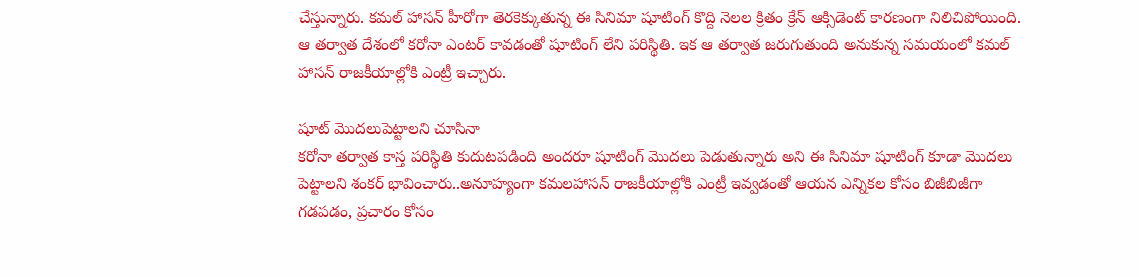చేస్తున్నారు. కమల్ హాసన్ హీరోగా తెరకెక్కుతున్న ఈ సినిమా షూటింగ్ కొద్ది నెలల క్రితం క్రేన్ ఆక్సిడెంట్ కారణంగా నిలిచిపోయింది. ఆ తర్వాత దేశంలో కరోనా ఎంటర్ కావడంతో షూటింగ్ లేని పరిస్థితి. ఇక ఆ తర్వాత జరుగుతుంది అనుకున్న సమయంలో కమల్ హాసన్ రాజకీయాల్లోకి ఎంట్రీ ఇచ్చారు.

షూట్ మొదలుపెట్టాలని చూసినా
కరోనా తర్వాత కాస్త పరిస్థితి కుదుటపడింది అందరూ షూటింగ్ మొదలు పెడుతున్నారు అని ఈ సినిమా షూటింగ్ కూడా మొదలు పెట్టాలని శంకర్ భావించారు..అనూహ్యంగా కమలహాసన్ రాజకీయాల్లోకి ఎంట్రీ ఇవ్వడంతో ఆయన ఎన్నికల కోసం బిజీబిజీగా గడపడం, ప్రచారం కోసం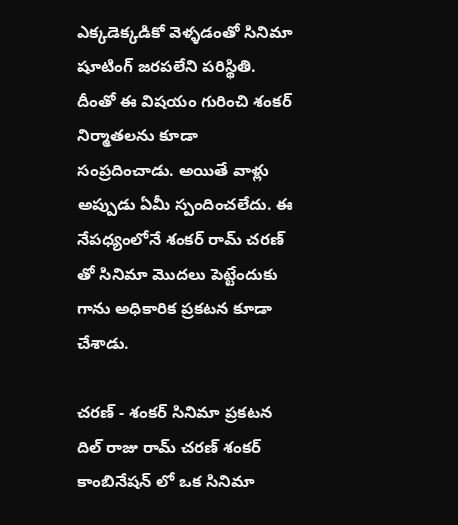ఎక్కడెక్కడికో వెళ్ళడంతో సినిమా షూటింగ్ జరపలేని పరిస్థితి. దీంతో ఈ విషయం గురించి శంకర్ నిర్మాతలను కూడా సంప్రదించాడు. అయితే వాళ్లు అప్పుడు ఏమీ స్పందించలేదు. ఈ నేపధ్యంలోనే శంకర్ రామ్ చరణ్ తో సినిమా మొదలు పెట్టేందుకు గాను అధికారిక ప్రకటన కూడా చేశాడు.

చరణ్ - శంకర్ సినిమా ప్రకటన
దిల్ రాజు రామ్ చరణ్ శంకర్ కాంబినేషన్ లో ఒక సినిమా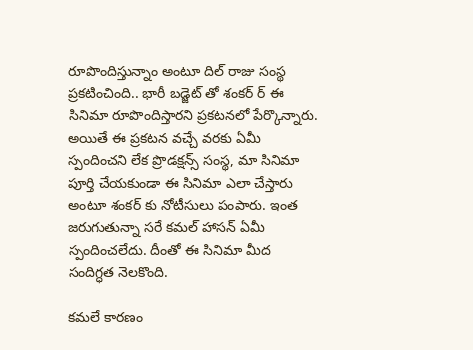రూపొందిస్తున్నాం అంటూ దిల్ రాజు సంస్థ ప్రకటించింది.. భారీ బడ్జెట్ తో శంకర్ ర్ ఈ సినిమా రూపొందిస్తారని ప్రకటనలో పేర్కొన్నారు. అయితే ఈ ప్రకటన వచ్చే వరకు ఏమీ స్పందించని లేక ప్రొడక్షన్స్ సంస్థ, మా సినిమా పూర్తి చేయకుండా ఈ సినిమా ఎలా చేస్తారు అంటూ శంకర్ కు నోటీసులు పంపారు. ఇంత జరుగుతున్నా సరే కమల్ హాసన్ ఏమీ స్పందించలేదు. దీంతో ఈ సినిమా మీద సందిగ్ధత నెలకొంది.

కమలే కారణం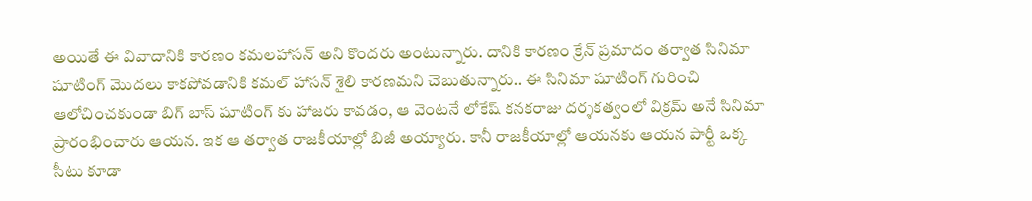అయితే ఈ వివాదానికి కారణం కమలహాసన్ అని కొందరు అంటున్నారు. దానికి కారణం క్రేన్ ప్రమాదం తర్వాత సినిమా షూటింగ్ మొదలు కాకపోవడానికి కమల్ హాసన్ శైలి కారణమని చెబుతున్నారు.. ఈ సినిమా షూటింగ్ గురించి ఆలోచించకుండా బిగ్ బాస్ షూటింగ్ కు హాజరు కావడం, ఆ వెంటనే లోకేష్ కనకరాజు దర్శకత్వంలో విక్రమ్ అనే సినిమా ప్రారంభించారు ఆయన. ఇక ఆ తర్వాత రాజకీయాల్లో బిజీ అయ్యారు. కానీ రాజకీయాల్లో ఆయనకు ఆయన పార్టీ ఒక్క సీటు కూడా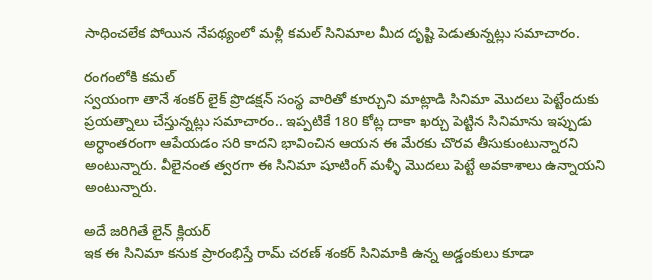సాధించలేక పోయిన నేపథ్యంలో మళ్లీ కమల్ సినిమాల మీద దృష్టి పెడుతున్నట్లు సమాచారం.

రంగంలోకి కమల్
స్వయంగా తానే శంకర్ లైక్ ప్రొడక్షన్ సంస్థ వారితో కూర్చుని మాట్లాడి సినిమా మొదలు పెట్టేందుకు ప్రయత్నాలు చేస్తున్నట్లు సమాచారం.. ఇప్పటికే 180 కోట్ల దాకా ఖర్చు పెట్టిన సినిమాను ఇప్పుడు అర్ధాంతరంగా ఆపేయడం సరి కాదని భావించిన ఆయన ఈ మేరకు చొరవ తీసుకుంటున్నారని అంటున్నారు. వీలైనంత త్వరగా ఈ సినిమా షూటింగ్ మళ్ళీ మొదలు పెట్టే అవకాశాలు ఉన్నాయని అంటున్నారు.

అదే జరిగితే లైన్ క్లియర్
ఇక ఈ సినిమా కనుక ప్రారంభిస్తే రామ్ చరణ్ శంకర్ సినిమాకి ఉన్న అడ్డంకులు కూడా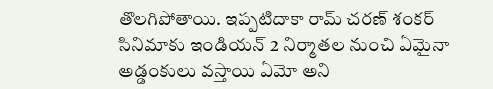తొలగిపోతాయి. ఇప్పటిదాకా రామ్ చరణ్ శంకర్ సినిమాకు ఇండియన్ 2 నిర్మాతల నుంచి ఏమైనా అడ్డంకులు వస్తాయి ఏమో అని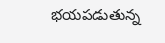భయపడుతున్న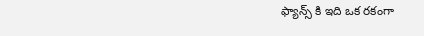ఫ్యాన్స్ కి ఇది ఒక రకంగా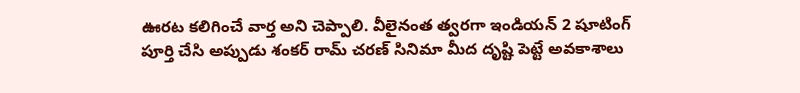ఊరట కలిగించే వార్త అని చెప్పాలి. వీలైనంత త్వరగా ఇండియన్ 2 షూటింగ్ పూర్తి చేసి అప్పుడు శంకర్ రామ్ చరణ్ సినిమా మీద దృష్టి పెట్టే అవకాశాలు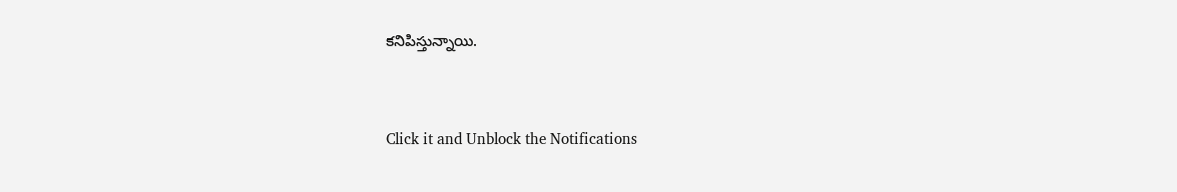కనిపిస్తున్నాయి.


Click it and Unblock the Notifications